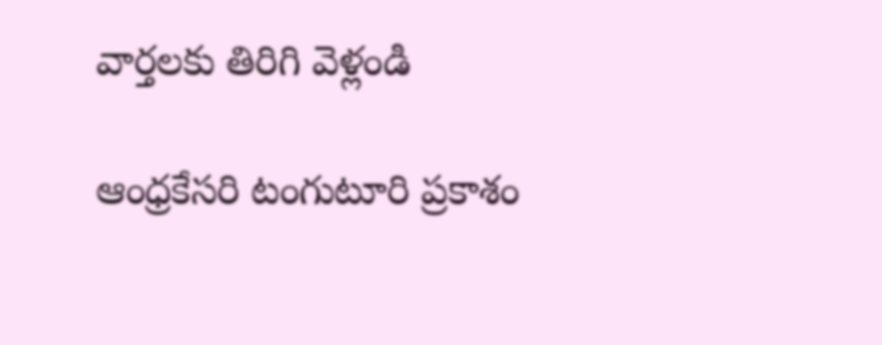వార్తలకు తిరిగి వెళ్లండి

ఆంధ్రకేసరి టంగుటూరి ప్రకాశం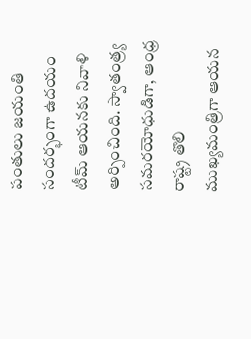పంతులు జయంతి సందర్భంగా ఉదయం టీమ్ ఆయనకు నివాళి అర్పించింది. స్వాతంత్ర్య సమరయోధుడిగా, ఆంధ్ర రాష్ట్ర తొలి ముఖ్యమంత్రిగా ఆయన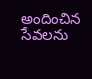అందించిన సేవలను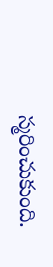స్మరించుకుంది.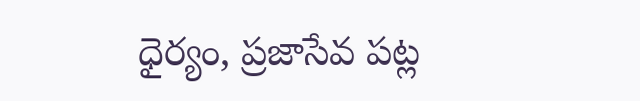ధైర్యం, ప్రజాసేవ పట్ల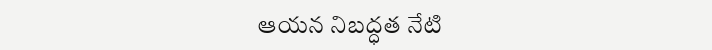ఆయన నిబద్ధత నేటి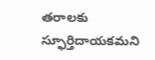తరాలకు స్ఫూర్తిదాయకమని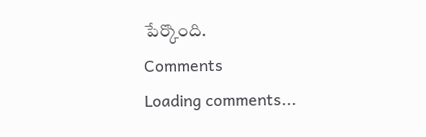పేర్కొంది.
Comments
Loading comments...